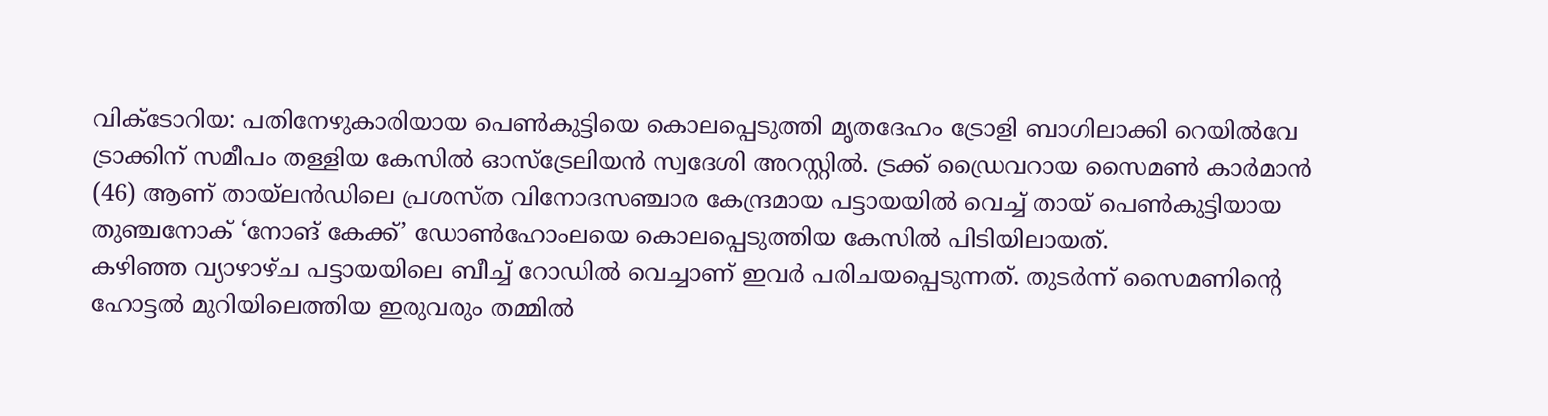വിക്ടോറിയ: പതിനേഴുകാരിയായ പെൺകുട്ടിയെ കൊലപ്പെടുത്തി മൃതദേഹം ട്രോളി ബാഗിലാക്കി റെയിൽവേ ട്രാക്കിന് സമീപം തള്ളിയ കേസിൽ ഓസ്ട്രേലിയൻ സ്വദേശി അറസ്റ്റിൽ. ട്രക്ക് ഡ്രൈവറായ സൈമൺ കാർമാൻ (46) ആണ് തായ്ലൻഡിലെ പ്രശസ്ത വിനോദസഞ്ചാര കേന്ദ്രമായ പട്ടായയിൽ വെച്ച് തായ് പെൺകുട്ടിയായ തുഞ്ചനോക് ‘നോങ് കേക്ക്’ ഡോൺഹോംലയെ കൊലപ്പെടുത്തിയ കേസിൽ പിടിയിലായത്.
കഴിഞ്ഞ വ്യാഴാഴ്ച പട്ടായയിലെ ബീച്ച് റോഡിൽ വെച്ചാണ് ഇവർ പരിചയപ്പെടുന്നത്. തുടർന്ന് സൈമണിന്റെ ഹോട്ടൽ മുറിയിലെത്തിയ ഇരുവരും തമ്മിൽ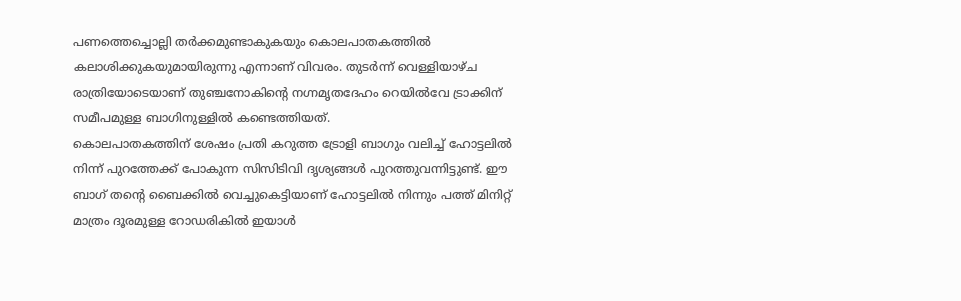പണത്തെച്ചൊല്ലി തർക്കമുണ്ടാകുകയും കൊലപാതകത്തിൽ കലാശിക്കുകയുമായിരുന്നു എന്നാണ് വിവരം. തുടർന്ന് വെള്ളിയാഴ്ച രാത്രിയോടെയാണ് തുഞ്ചനോകിന്റെ നഗ്നമൃതദേഹം റെയിൽവേ ട്രാക്കിന് സമീപമുള്ള ബാഗിനുള്ളിൽ കണ്ടെത്തിയത്.
കൊലപാതകത്തിന് ശേഷം പ്രതി കറുത്ത ട്രോളി ബാഗും വലിച്ച് ഹോട്ടലിൽ നിന്ന് പുറത്തേക്ക് പോകുന്ന സിസിടിവി ദൃശ്യങ്ങൾ പുറത്തുവന്നിട്ടുണ്ട്. ഈ ബാഗ് തന്റെ ബൈക്കിൽ വെച്ചുകെട്ടിയാണ് ഹോട്ടലിൽ നിന്നും പത്ത് മിനിറ്റ് മാത്രം ദൂരമുള്ള റോഡരികിൽ ഇയാൾ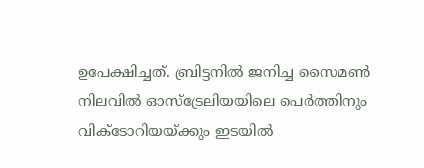ഉപേക്ഷിച്ചത്. ബ്രിട്ടനിൽ ജനിച്ച സൈമൺ നിലവിൽ ഓസ്ട്രേലിയയിലെ പെർത്തിനും വിക്ടോറിയയ്ക്കും ഇടയിൽ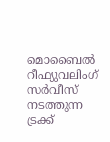മൊബൈൽ റീഫ്യുവലിംഗ് സർവീസ് നടത്തുന്ന ട്രക്ക്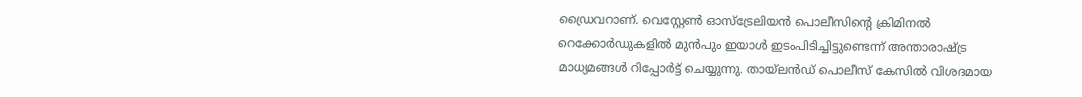ഡ്രൈവറാണ്. വെസ്റ്റേൺ ഓസ്ട്രേലിയൻ പൊലീസിന്റെ ക്രിമിനൽ റെക്കോർഡുകളിൽ മുൻപും ഇയാൾ ഇടംപിടിച്ചിട്ടുണ്ടെന്ന് അന്താരാഷ്ട്ര മാധ്യമങ്ങൾ റിപ്പോർട്ട് ചെയ്യുന്നു. തായ്ലൻഡ് പൊലീസ് കേസിൽ വിശദമായ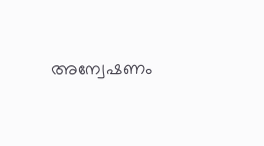അന്വേഷണം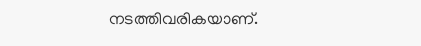നടത്തിവരികയാണ്.